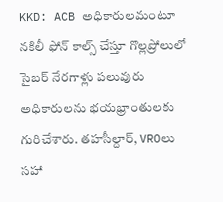KKD: ACB అధికారులమంటూ నకిలీ ఫోన్ కాల్స్ చేస్తూ గొల్లప్రోలులో సైబర్ నేరగాళ్లు పలువురు అధికారులను భయభ్రాంతులకు గురిచేశారు. తహసీల్దార్, VROలు సహా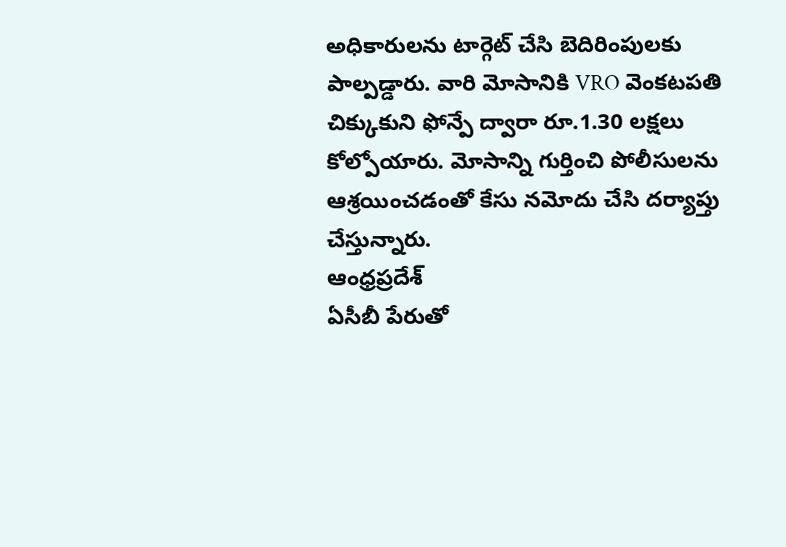అధికారులను టార్గెట్ చేసి బెదిరింపులకు పాల్పడ్డారు. వారి మోసానికి VRO వెంకటపతి చిక్కుకుని ఫోన్పే ద్వారా రూ.1.30 లక్షలు కోల్పోయారు. మోసాన్ని గుర్తించి పోలీసులను ఆశ్రయించడంతో కేసు నమోదు చేసి దర్యాప్తు చేస్తున్నారు.
ఆంధ్రప్రదేశ్
ఏసీబీ పేరుతో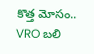కొత్త మోసం.. VRO బలి